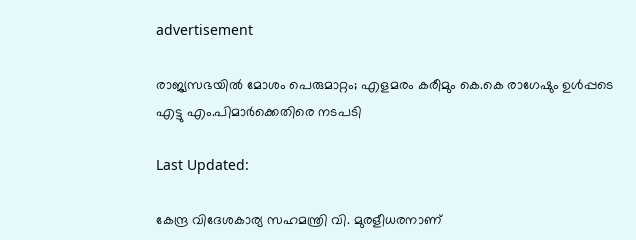advertisement

രാജ്യസഭയിൽ മോശം പെരുമാറ്റം; എളമരം കരീമും കെ.കെ രാഗേഷും ഉൾപ്പടെ എട്ടു എം.പിമാർക്കെതിരെ നടപടി

Last Updated:

കേന്ദ്ര വിദേശകാര്യ സഹമന്ത്രി വി. മുരളീധരനാണ്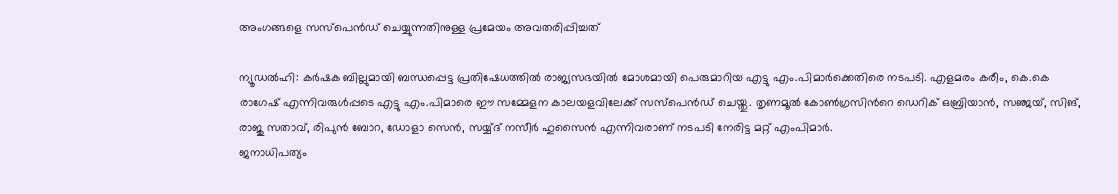അംഗങ്ങളെ സസ്പെൻഡ് ചെയ്യുന്നതിനുള്ള പ്രമേയം അവതരിപ്പിച്ചത്

ന്യൂഡൽഹി: കർഷക ബില്ലുമായി ബന്ധപ്പെട്ട പ്രതിഷേധത്തിൽ രാജ്യസഭയിൽ മോശമായി പെരുമാറിയ എട്ടു എം.പിമാർക്കെതിരെ നടപടി. എളമരം കരീം, കെ.കെ രാഗേഷ് എന്നിവരുൾപ്പടെ എട്ടു എം.പിമാരെ ഈ സമ്മേളന കാലയളവിലേക്ക് സസ്പെൻഡ് ചെയ്തു. തൃണമൂൽ കോൺഗ്രസിന്‍റെ ഡെറിക് ഒബ്രിയാൻ, സഞ്ജയ്, സിങ്, രാജു സതാവ്, രിപുൻ ബോറ, ഡോളാ സെൻ, സയ്യ്ദ് നസീർ ഹുസൈൻ എന്നിവരാണ് നടപടി നേരിട്ട മറ്റ് എംപിമാർ.
ജനാധിപത്യം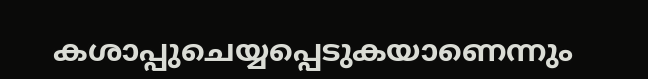കശാപ്പുചെയ്യപ്പെടുകയാണെന്നും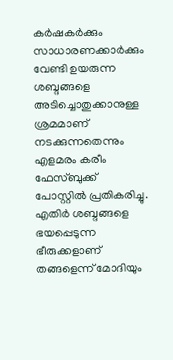കർഷകർക്കും സാധാരണക്കാർക്കും വേണ്ടി ഉയരുന്ന ശബ്ദങ്ങളെ അടിച്ചൊതുക്കാനുള്ള ശ്രമമാണ് നടക്കുന്നതെന്നും എളമരം കരീം ഫേസ്ബുക്ക് പോസ്റ്റിൽ പ്രതികരിച്ചു. എതിർ ശബ്ദങ്ങളെ ഭയപ്പെടുന്ന ഭീരുക്കളാണ് തങ്ങളെന്ന് മോദിയും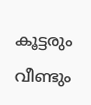കൂട്ടരും വീണ്ടും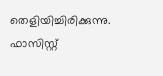തെളിയിച്ചിരിക്കുന്നു. ഫാസിസ്റ്റ്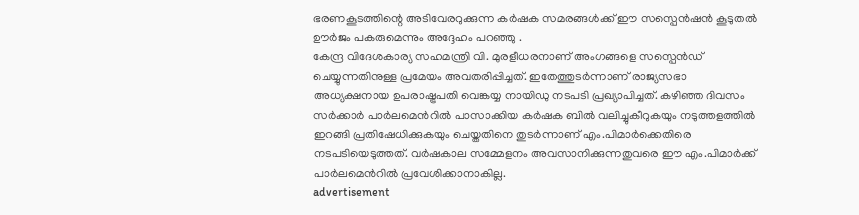ഭരണകൂടത്തിന്റെ അടിവേരറുക്കുന്ന കർഷക സമരങ്ങൾക്ക് ഈ സസ്പെൻഷൻ കൂടുതൽ ഊർജം പകരുമെന്നും അദ്ദേഹം പറഞ്ഞു .
കേന്ദ്ര വിദേശകാര്യ സഹമന്ത്രി വി. മുരളീധരനാണ് അംഗങ്ങളെ സസ്പെൻഡ് ചെയ്യുന്നതിനുള്ള പ്രമേയം അവതരിപ്പിച്ചത്. ഇതേത്തുടർന്നാണ് രാജ്യസഭാ അധ്യക്ഷനായ ഉപരാഷ്ട്രപതി വെങ്കയ്യ നായിഡു നടപടി പ്രഖ്യാപിച്ചത്. കഴിഞ്ഞ ദിവസം സർക്കാർ പാർലമെന്‍റിൽ പാസാക്കിയ കർഷക ബിൽ വലിച്ചുകീറുകയും നടുത്തളത്തിൽ ഇറങ്ങി പ്രതിഷേധിക്കുകയും ചെയ്തതിനെ തുടർന്നാണ് എം.പിമാർക്കെതിരെ നടപടിയെടുത്തത്. വർഷകാല സമ്മേളനം അവസാനിക്കുന്നതുവരെ ഈ എം.പിമാർക്ക് പാർലമെന്‍റിൽ പ്രവേശിക്കാനാകില്ല.
advertisement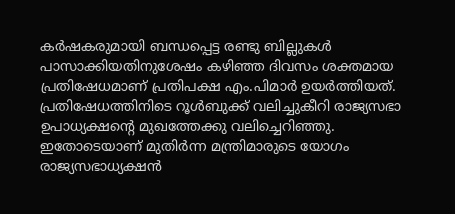കർഷകരുമായി ബന്ധപ്പെട്ട രണ്ടു ബില്ലുകൾ പാസാക്കിയതിനുശേഷം കഴിഞ്ഞ ദിവസം ശക്തമായ പ്രതിഷേധമാണ് പ്രതിപക്ഷ എം.പിമാർ ഉയർത്തിയത്. പ്രതിഷേധത്തിനിടെ റൂൾബുക്ക് വലിച്ചുകീറി രാജ്യസഭാ ഉപാധ്യക്ഷന്‍റെ മുഖത്തേക്കു വലിച്ചെറിഞ്ഞു. ഇതോടെയാണ് മുതിർന്ന മന്ത്രിമാരുടെ യോഗം രാജ്യസഭാധ്യക്ഷൻ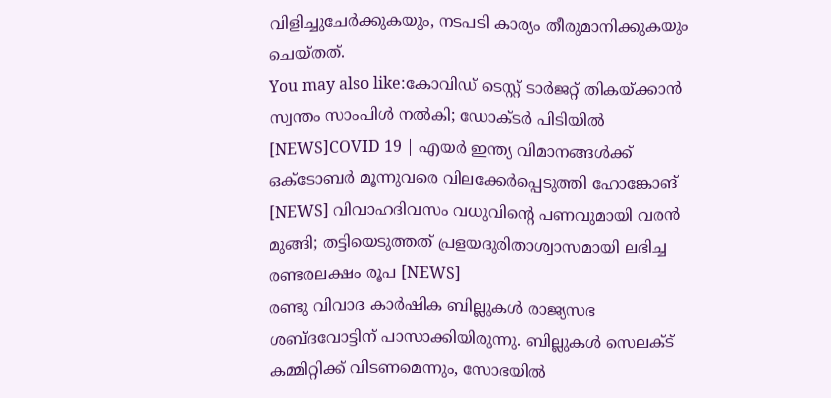വിളിച്ചുചേർക്കുകയും, നടപടി കാര്യം തീരുമാനിക്കുകയും ചെയ്തത്.
You may also like:കോവിഡ് ടെസ്റ്റ് ടാർജറ്റ് തികയ്ക്കാൻ സ്വന്തം സാംപിൾ നൽകി; ഡോക്ടർ പിടിയിൽ [NEWS]COVID 19 | എയർ ഇന്ത്യ വിമാനങ്ങൾക്ക് ഒക്ടോബർ മൂന്നുവരെ വിലക്കേർപ്പെടുത്തി ഹോങ്കോങ് [NEWS] വിവാഹദിവസം വധുവിന്‍റെ പണവുമായി വരൻ മുങ്ങി; തട്ടിയെടുത്തത് പ്രളയദുരിതാശ്വാസമായി ലഭിച്ച രണ്ടരലക്ഷം രൂപ [NEWS]
രണ്ടു വിവാദ കാർഷിക ബില്ലുകൾ രാജ്യസഭ ശബ്ദവോട്ടിന് പാസാക്കിയിരുന്നു. ബില്ലുകൾ സെലക്ട് കമ്മിറ്റിക്ക് വിടണമെന്നും, സോഭയിൽ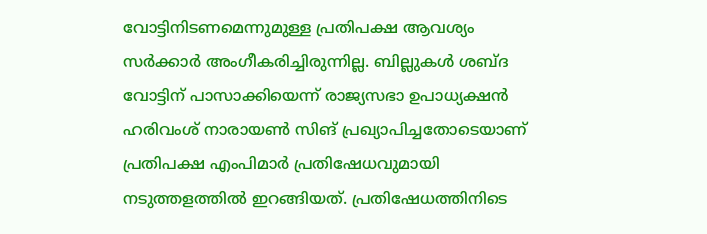വോട്ടിനിടണമെന്നുമുള്ള പ്രതിപക്ഷ ആവശ്യം സർക്കാർ അംഗീകരിച്ചിരുന്നില്ല. ബില്ലുകൾ ശബ്ദ വോട്ടിന് പാസാക്കിയെന്ന് രാജ്യസഭാ ഉപാധ്യക്ഷൻ ഹരിവംശ് നാരായൺ സിങ് പ്രഖ്യാപിച്ചതോടെയാണ് പ്രതിപക്ഷ എംപിമാർ പ്രതിഷേധവുമായി നടുത്തളത്തിൽ ഇറങ്ങിയത്. പ്രതിഷേധത്തിനിടെ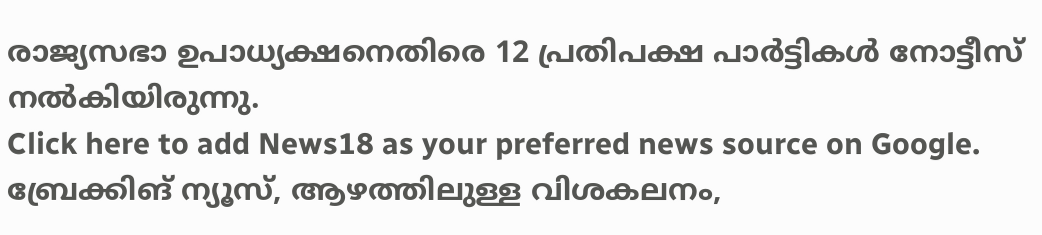രാജ്യസഭാ ഉപാധ്യക്ഷനെതിരെ 12 പ്രതിപക്ഷ പാർട്ടികൾ നോട്ടീസ് നൽകിയിരുന്നു.
Click here to add News18 as your preferred news source on Google.
ബ്രേക്കിങ് ന്യൂസ്, ആഴത്തിലുള്ള വിശകലനം,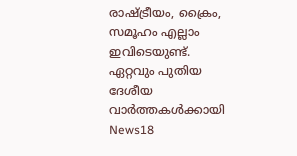രാഷ്ട്രീയം, ക്രൈം, സമൂഹം എല്ലാം ഇവിടെയുണ്ട്. ഏറ്റവും പുതിയ ദേശീയ വാർത്തകൾക്കായി News18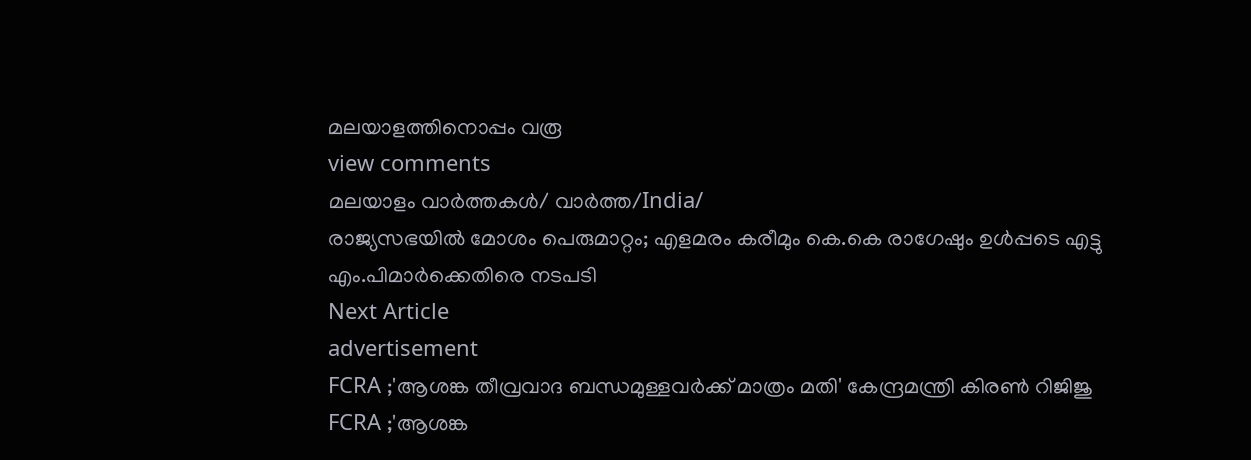മലയാളത്തിനൊപ്പം വരൂ
view comments
മലയാളം വാർത്തകൾ/ വാർത്ത/India/
രാജ്യസഭയിൽ മോശം പെരുമാറ്റം; എളമരം കരീമും കെ.കെ രാഗേഷും ഉൾപ്പടെ എട്ടു എം.പിമാർക്കെതിരെ നടപടി
Next Article
advertisement
FCRA ;'ആശങ്ക തീവ്രവാദ ബന്ധമുള്ളവർക്ക് മാത്രം മതി' കേന്ദ്രമന്ത്രി കിരണ്‍ റിജിജു
FCRA ;'ആശങ്ക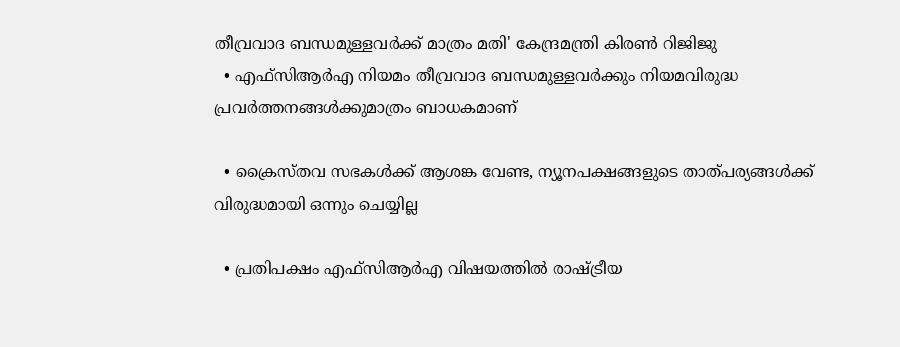തീവ്രവാദ ബന്ധമുള്ളവർക്ക് മാത്രം മതി' കേന്ദ്രമന്ത്രി കിരണ്‍ റിജിജു
  • എഫ്‌സിആർഎ നിയമം തീവ്രവാദ ബന്ധമുള്ളവർക്കും നിയമവിരുദ്ധ പ്രവർത്തനങ്ങൾക്കുമാത്രം ബാധകമാണ്

  • ക്രൈസ്തവ സഭകൾക്ക് ആശങ്ക വേണ്ട, ന്യൂനപക്ഷങ്ങളുടെ താത്പര്യങ്ങൾക്ക് വിരുദ്ധമായി ഒന്നും ചെയ്യില്ല

  • പ്രതിപക്ഷം എഫ്‌സിആർഎ വിഷയത്തിൽ രാഷ്ട്രീയ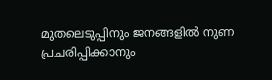മുതലെടുപ്പിനും ജനങ്ങളിൽ നുണ പ്രചരിപ്പിക്കാനും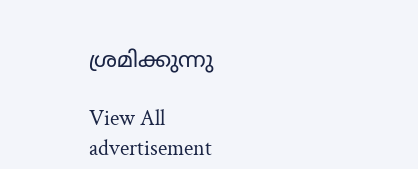ശ്രമിക്കുന്നു

View All
advertisement